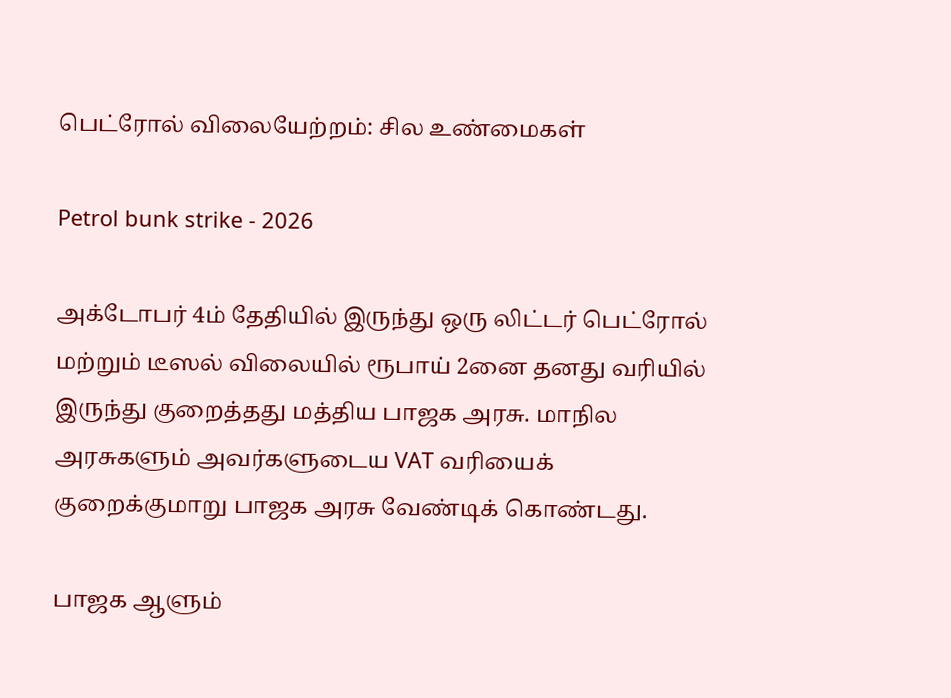பெட்ரோல் விலையேற்றம்: சில உண்மைகள்

Petrol bunk strike - 2026

அக்டோபர் 4ம் தேதியில் இருந்து ஒரு லிட்டர் பெட்ரோல் மற்றும் டீஸல் விலையில் ரூபாய் 2னை தனது வரியில் இருந்து குறைத்தது மத்திய பாஜக அரசு. மாநில அரசுகளும் அவர்களுடைய VAT வரியைக் குறைக்குமாறு பாஜக அரசு வேண்டிக் கொண்டது.

பாஜக ஆளும்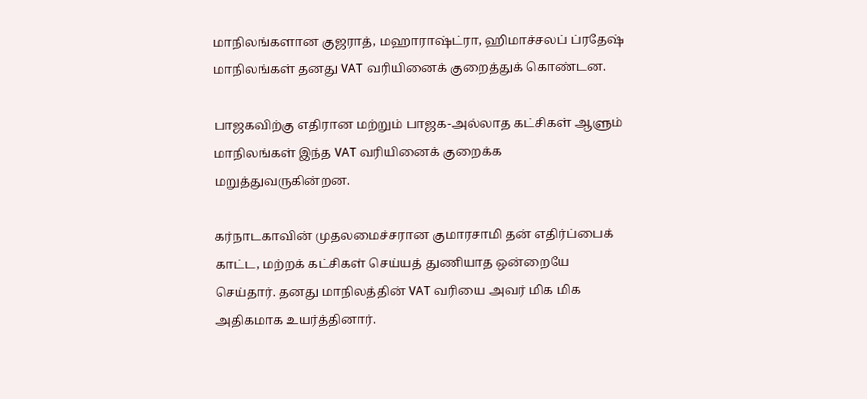மாநிலங்களான குஜராத், மஹாராஷ்ட்ரா, ஹிமாச்சலப் ப்ரதேஷ் மாநிலங்கள் தனது VAT வரியினைக் குறைத்துக் கொண்டன.

பாஜகவிற்கு எதிரான மற்றும் பாஜக-அல்லாத கட்சிகள் ஆளும் மாநிலங்கள் இந்த VAT வரியினைக் குறைக்க மறுத்துவருகின்றன.

கர்நாடகாவின் முதலமைச்சரான குமாரசாமி தன் எதிர்ப்பைக் காட்ட, மற்றக் கட்சிகள் செய்யத் துணியாத ஒன்றையே செய்தார். தனது மாநிலத்தின் VAT வரியை அவர் மிக மிக அதிகமாக உயர்த்தினார்.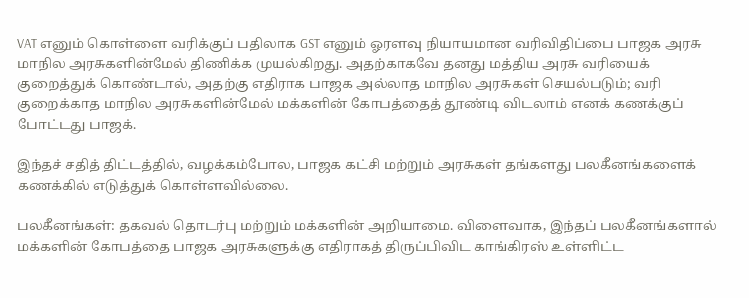VAT எனும் கொள்ளை வரிக்குப் பதிலாக GST எனும் ஓரளவு நியாயமான வரிவிதிப்பை பாஜக அரசு மாநில அரசுகளின்மேல் திணிக்க முயல்கிறது. அதற்காகவே தனது மத்திய அரசு வரியைக் குறைத்துக் கொண்டால், அதற்கு எதிராக பாஜக அல்லாத மாநில அரசுகள் செயல்படும்; வரி குறைக்காத மாநில அரசுகளின்மேல் மக்களின் கோபத்தைத் தூண்டி விடலாம் எனக் கணக்குப் போட்டது பாஜக்.

இந்தச் சதித் திட்டத்தில், வழக்கம்போல, பாஜக கட்சி மற்றும் அரசுகள் தங்களது பலகீனங்களைக் கணக்கில் எடுத்துக் கொள்ளவில்லை.

பலகீனங்கள்: தகவல் தொடர்பு மற்றும் மக்களின் அறியாமை. விளைவாக, இந்தப் பலகீனங்களால் மக்களின் கோபத்தை பாஜக அரசுகளுக்கு எதிராகத் திருப்பிவிட காங்கிரஸ் உள்ளிட்ட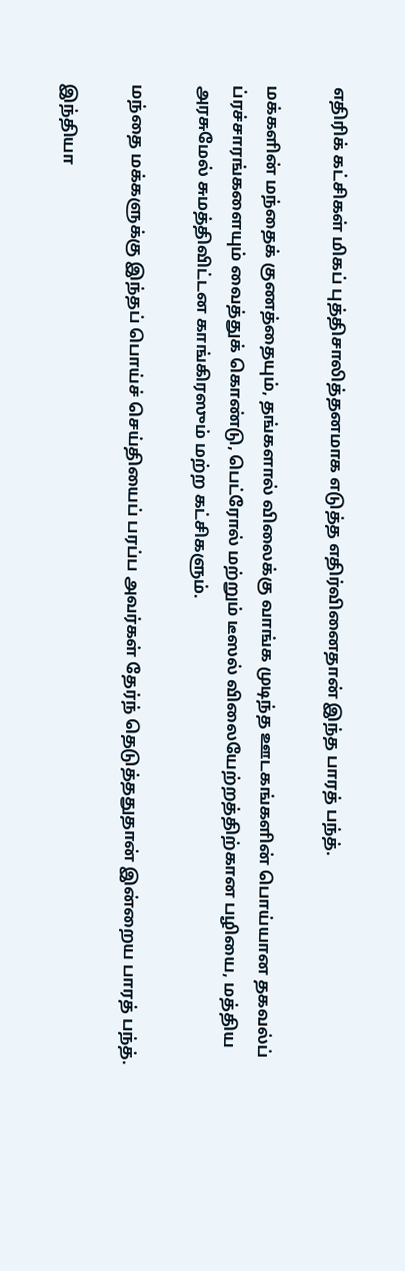எதிரிக் கட்சிகள் மிகப் புத்திசாலித்தனமாக எடுத்த எதிர்வினைதான் இந்த பாரத் பந்த்.

மக்களின் மந்தைக் குணத்தையும், தங்களால் விலைக்கு வாங்க முடிந்த ஊடகங்களின் பொய்யான தகவல்ப் ப்ரச்சாரங்களையும் வைத்துக் கொண்டு, பெட்ரோல் மற்றும் டீஸல் விலையேற்றத்திற்கான பழியை, மத்திய அரசுமேல் சுமத்திவிட்டன காங்கிரஸும் மற்ற கட்சிகளும்.

மந்தை மக்களுக்கு இந்தப் பொய்ச் செய்தியைப் பரப்ப அவர்கள் தேர்ந் தெடுத்ததுதான் இன்றைய பாரத் பந்த்.

இந்தியா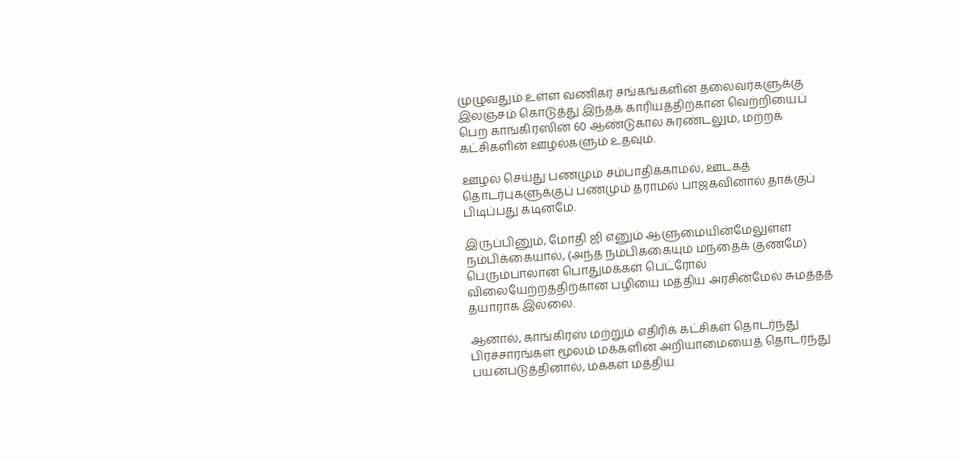முழுவதும் உள்ள வணிகர் சங்கங்களின் தலைவர்களுக்கு இலஞ்சம் கொடுத்து இந்தக் காரியத்திற்கான வெற்றியைப் பெற காங்கிரஸின் 60 ஆண்டுகால சுரண்டலும், மற்றக் கட்சிகளின் ஊழல்களும் உதவும்.

ஊழல் செய்து பணமும் சம்பாதிக்காமல், ஊடகத் தொடர்புகளுக்குப் பணமும் தராமல் பாஜகவினால் தாக்குப் பிடிப்பது கடினமே.

இருப்பினும், மோதி ஜி எனும் ஆளுமையின்மேலுள்ள நம்பிக்கையால், (அந்த நம்பிக்கையும் மந்தைக் குணமே) பெரும்பாலான பொதுமக்கள் பெட்ரோல் விலையேற்றத்திற்கான பழியை மத்திய அரசின்மேல் சுமத்தத் தயாராக இல்லை.

ஆனால், காங்கிரஸ் மற்றும் எதிரிக் கட்சிகள் தொடர்ந்து பிரச்சாரங்கள் மூலம் மக்களின் அறியாமையைத் தொடர்ந்து பயன்படுத்தினால், மக்கள் மத்திய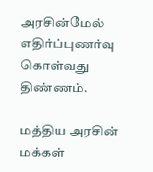அரசின்மேல் எதிர்ப்புணர்வு கொள்வது திண்ணம்.

மத்திய அரசின் மக்கள்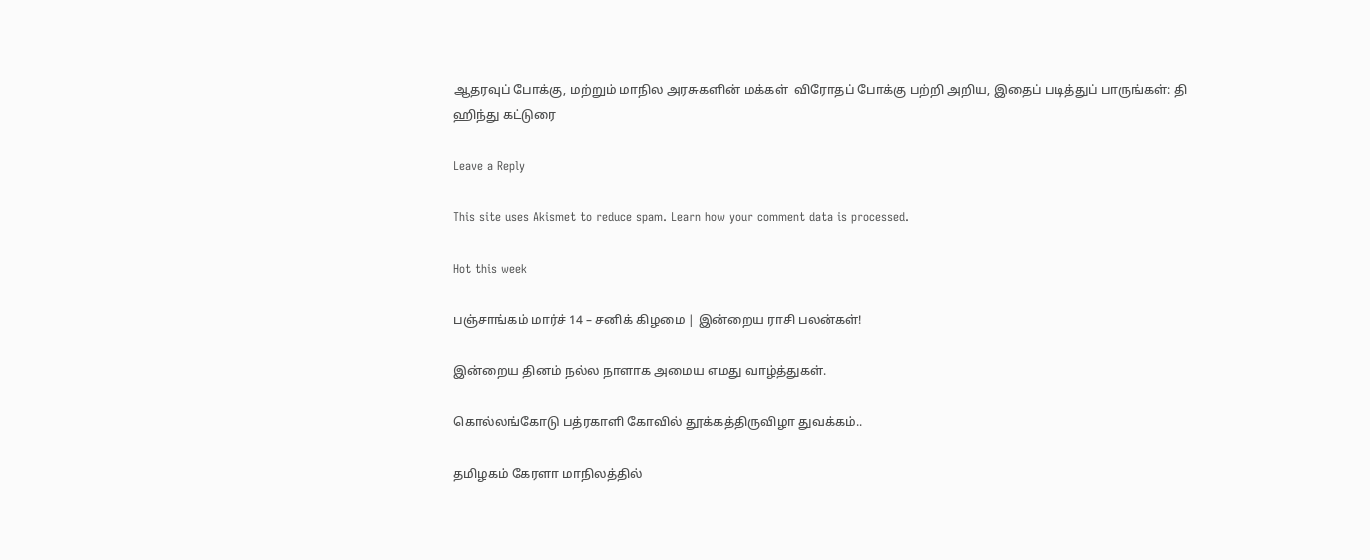ஆதரவுப் போக்கு, மற்றும் மாநில அரசுகளின் மக்கள்  விரோதப் போக்கு பற்றி அறிய, இதைப் படித்துப் பாருங்கள்: தி ஹிந்து கட்டுரை

Leave a Reply

This site uses Akismet to reduce spam. Learn how your comment data is processed.

Hot this week

பஞ்சாங்கம் மார்ச் 14 – சனிக் கிழமை | இன்றைய ராசி பலன்கள்!

இன்றைய தினம் நல்ல நாளாக அமைய எமது வாழ்த்துகள்.

கொல்லங்கோடு பத்ரகாளி கோவில் தூக்கத்திருவிழா துவக்கம்..

தமிழகம் கேரளா மாநிலத்தில்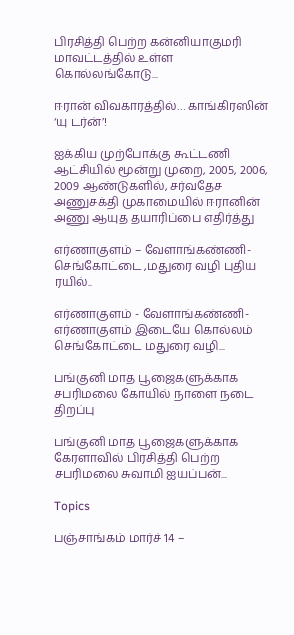பிரசித்தி பெற்ற கன்னியாகுமரி மாவட்டத்தில் உள்ள கொல்லங்கோடு...

ஈரான் விவகாரத்தில்… காங்கிரஸின் ‘யு டர்ன்’!

ஐக்கிய முற்போக்கு கூட்டணி ஆட்சியில் மூன்று முறை, 2005, 2006, 2009 ஆண்டுகளில், சர்வதேச அணுசக்தி முகாமையில் ஈரானின் அணு ஆயுத தயாரிப்பை எதிர்த்து

எர்ணாகுளம் – வேளாங்கண்ணி- செங்கோட்டை ,மதுரை வழி புதிய ரயில்..

எர்ணாகுளம் - வேளாங்கண்ணி-எர்ணாகுளம் இடையே கொல்லம் செங்கோட்டை மதுரை வழி...

பங்குனி மாத பூஜைகளுக்காக சபரிமலை கோயில் நாளை நடை திறப்பு

பங்குனி மாத பூஜைகளுக்காக கேரளாவில் பிரசித்தி பெற்ற சபரிமலை சுவாமி ஐயப்பன்...

Topics

பஞ்சாங்கம் மார்ச் 14 –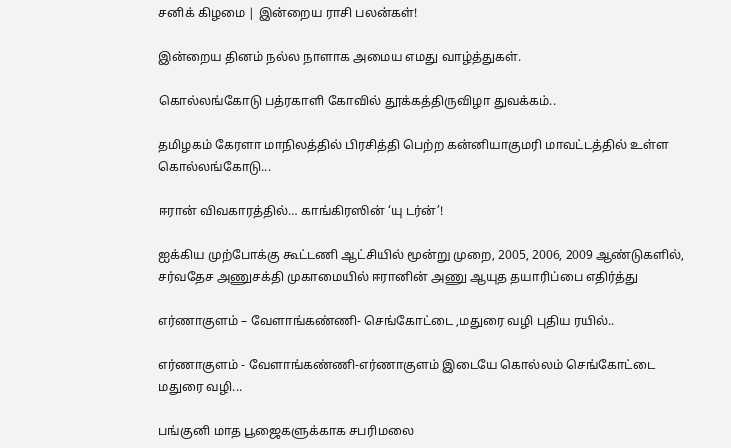சனிக் கிழமை | இன்றைய ராசி பலன்கள்!

இன்றைய தினம் நல்ல நாளாக அமைய எமது வாழ்த்துகள்.

கொல்லங்கோடு பத்ரகாளி கோவில் தூக்கத்திருவிழா துவக்கம்..

தமிழகம் கேரளா மாநிலத்தில் பிரசித்தி பெற்ற கன்னியாகுமரி மாவட்டத்தில் உள்ள கொல்லங்கோடு...

ஈரான் விவகாரத்தில்… காங்கிரஸின் ‘யு டர்ன்’!

ஐக்கிய முற்போக்கு கூட்டணி ஆட்சியில் மூன்று முறை, 2005, 2006, 2009 ஆண்டுகளில், சர்வதேச அணுசக்தி முகாமையில் ஈரானின் அணு ஆயுத தயாரிப்பை எதிர்த்து

எர்ணாகுளம் – வேளாங்கண்ணி- செங்கோட்டை ,மதுரை வழி புதிய ரயில்..

எர்ணாகுளம் - வேளாங்கண்ணி-எர்ணாகுளம் இடையே கொல்லம் செங்கோட்டை மதுரை வழி...

பங்குனி மாத பூஜைகளுக்காக சபரிமலை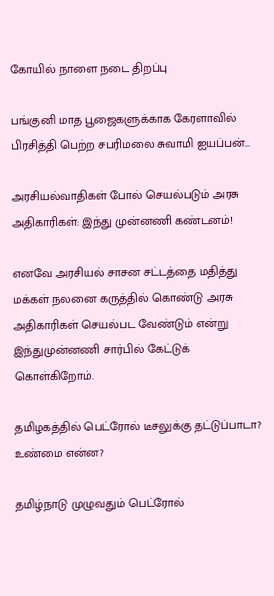கோயில் நாளை நடை திறப்பு

பங்குனி மாத பூஜைகளுக்காக கேரளாவில் பிரசித்தி பெற்ற சபரிமலை சுவாமி ஐயப்பன்...

அரசியல்வாதிகள் போல் செயல்படும் அரசு அதிகாரிகள்: இந்து முன்னணி கண்டனம்!

எனவே அரசியல் சாசன சட்டத்தை மதித்து மக்கள் நலனை கருத்தில் கொண்டு அரசு அதிகாரிகள் செயல்பட வேண்டும் என்று இந்துமுன்னணி சார்பில் கேட்டுக் கொள்கிறோம்.

தமிழகத்தில் பெட்ரோல் டீசலுக்கு தட்டுப்பாடா? உண்மை என்ன?

தமிழ்நாடு முழுவதும் பெட்ரோல்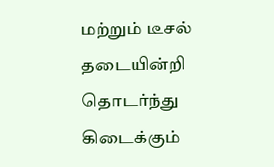மற்றும் டீசல் தடையின்றி தொடர்ந்து கிடைக்கும்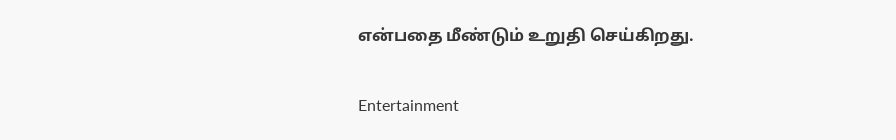என்பதை மீண்டும் உறுதி செய்கிறது.

Entertainment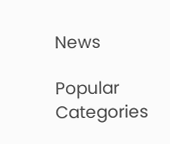News

Popular Categories